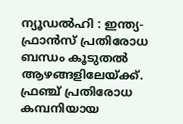ന്യൂഡൽഹി : ഇന്ത്യ-ഫ്രാൻസ് പ്രതിരോധ ബന്ധം കൂടുതൽ ആഴങ്ങളിലേയ്ക്ക്. ഫ്രഞ്ച് പ്രതിരോധ കമ്പനിയായ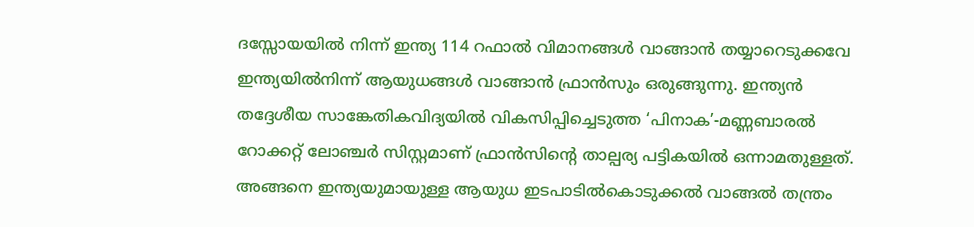ദസ്സോയയിൽ നിന്ന് ഇന്ത്യ 114 റഫാൽ വിമാനങ്ങൾ വാങ്ങാൻ തയ്യാറെടുക്കവേ ഇന്ത്യയിൽനിന്ന് ആയുധങ്ങൾ വാങ്ങാൻ ഫ്രാൻസും ഒരുങ്ങുന്നു. ഇന്ത്യൻ തദ്ദേശീയ സാങ്കേതികവിദ്യയിൽ വികസിപ്പിച്ചെടുത്ത ‘പിനാക’-മണ്ണബാരൽ റോക്കറ്റ് ലോഞ്ചർ സിസ്റ്റമാണ് ഫ്രാൻസിൻ്റെ താല്പര്യ പട്ടികയിൽ ഒന്നാമതുള്ളത്. അങ്ങനെ ഇന്ത്യയുമായുള്ള ആയുധ ഇടപാടിൽകൊടുക്കൽ വാങ്ങൽ തന്ത്രം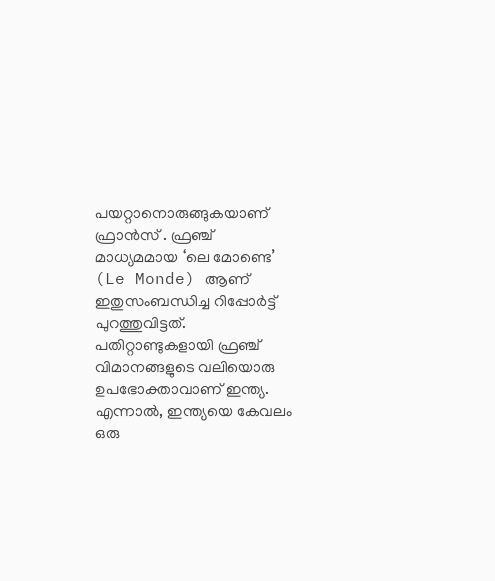പയറ്റാനൊരുങ്ങുകയാണ് ഫ്രാൻസ് . ഫ്രഞ്ച് മാധ്യമമായ ‘ലെ മോണ്ടെ’ (Le Monde) ആണ് ഇതുസംബന്ധിച്ച റിപ്പോർട്ട് പുറത്തുവിട്ടത്.
പതിറ്റാണ്ടുകളായി ഫ്രഞ്ച് വിമാനങ്ങളുടെ വലിയൊരു ഉപഭോക്താവാണ് ഇന്ത്യ. എന്നാൽ, ഇന്ത്യയെ കേവലം ഒരു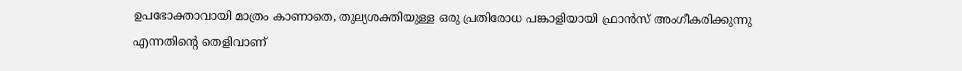ഉപഭോക്താവായി മാത്രം കാണാതെ, തുല്യശക്തിയുള്ള ഒരു പ്രതിരോധ പങ്കാളിയായി ഫ്രാൻസ് അംഗീകരിക്കുന്നു എന്നതിന്റെ തെളിവാണ്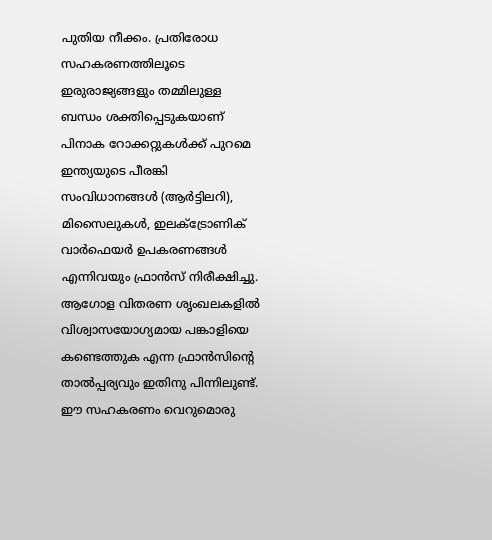പുതിയ നീക്കം. പ്രതിരോധ സഹകരണത്തിലൂടെ ഇരുരാജ്യങ്ങളും തമ്മിലുള്ള ബന്ധം ശക്തിപ്പെടുകയാണ്
പിനാക റോക്കറ്റുകൾക്ക് പുറമെ ഇന്ത്യയുടെ പീരങ്കി സംവിധാനങ്ങൾ (ആർട്ടിലറി), മിസൈലുകൾ, ഇലക്ട്രോണിക് വാർഫെയർ ഉപകരണങ്ങൾ എന്നിവയും ഫ്രാൻസ് നിരീക്ഷിച്ചു. ആഗോള വിതരണ ശൃംഖലകളിൽ വിശ്വാസയോഗ്യമായ പങ്കാളിയെ കണ്ടെത്തുക എന്ന ഫ്രാൻസിൻ്റെ താൽപ്പര്യവും ഇതിനു പിന്നിലുണ്ട്. ഈ സഹകരണം വെറുമൊരു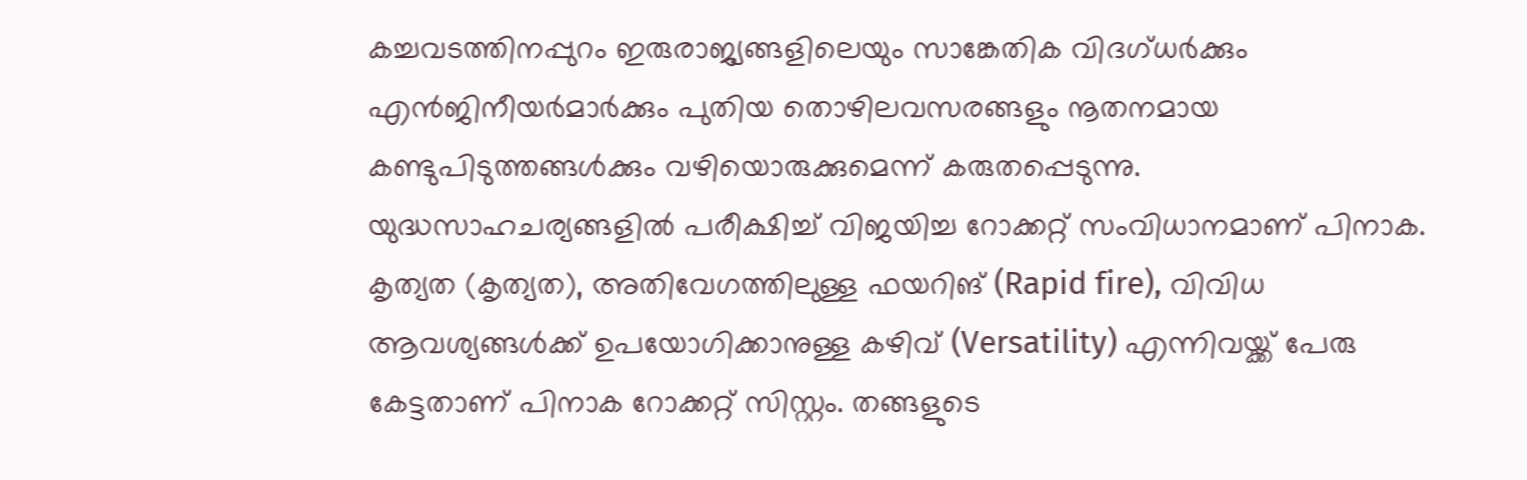കച്ചവടത്തിനപ്പുറം ഇരുരാജ്യങ്ങളിലെയും സാങ്കേതിക വിദഗ്ധർക്കും എൻജിനീയർമാർക്കും പുതിയ തൊഴിലവസരങ്ങളും നൂതനമായ കണ്ടുപിടുത്തങ്ങൾക്കും വഴിയൊരുക്കുമെന്ന് കരുതപ്പെടുന്നു.
യുദ്ധസാഹചര്യങ്ങളിൽ പരീക്ഷിച്ച് വിജയിച്ച റോക്കറ്റ് സംവിധാനമാണ് പിനാക. കൃത്യത (കൃത്യത), അതിവേഗത്തിലുള്ള ഫയറിങ് (Rapid fire), വിവിധ ആവശ്യങ്ങൾക്ക് ഉപയോഗിക്കാനുള്ള കഴിവ് (Versatility) എന്നിവയ്ക്ക് പേരു കേട്ടതാണ് പിനാക റോക്കറ്റ് സിസ്റ്റം. തങ്ങളുടെ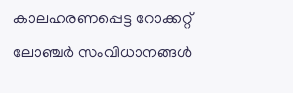കാലഹരണപ്പെട്ട റോക്കറ്റ് ലോഞ്ചർ സംവിധാനങ്ങൾ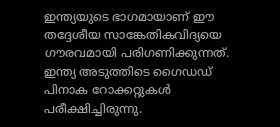ഇന്ത്യയുടെ ഭാഗമായാണ് ഈ തദ്ദേശീയ സാങ്കേതികവിദ്യയെ ഗൗരവമായി പരിഗണിക്കുന്നത്.
ഇന്ത്യ അടുത്തിടെ ഗൈഡഡ് പിനാക റോക്കറ്റുകൾ പരീക്ഷിച്ചിരുന്നു.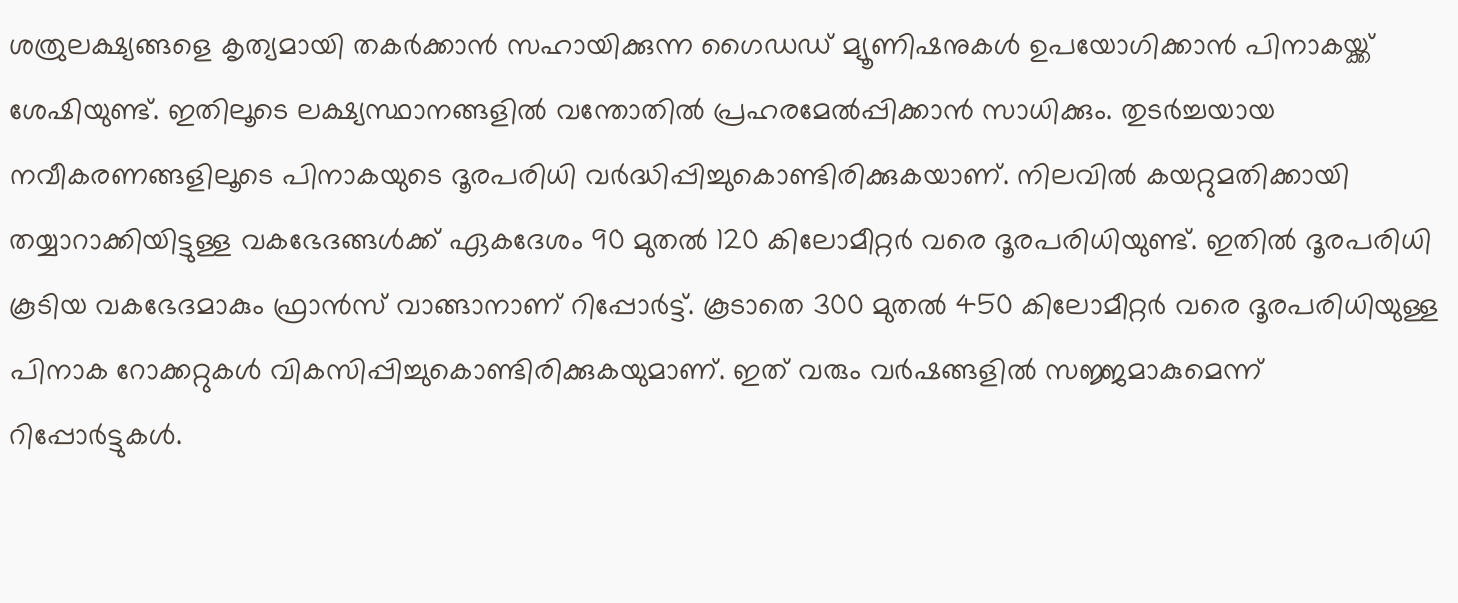ശത്രുലക്ഷ്യങ്ങളെ കൃത്യമായി തകർക്കാൻ സഹായിക്കുന്ന ഗൈഡഡ് മ്യൂണിഷനുകൾ ഉപയോഗിക്കാൻ പിനാകയ്ക്ക് ശേഷിയുണ്ട്. ഇതിലൂടെ ലക്ഷ്യസ്ഥാനങ്ങളിൽ വന്തോതിൽ പ്രഹരമേൽപ്പിക്കാൻ സാധിക്കും. തുടർച്ചയായ നവീകരണങ്ങളിലൂടെ പിനാകയുടെ ദൂരപരിധി വർദ്ധിപ്പിച്ചുകൊണ്ടിരിക്കുകയാണ്. നിലവിൽ കയറ്റുമതിക്കായി തയ്യാറാക്കിയിട്ടുള്ള വകഭേദങ്ങൾക്ക് ഏകദേശം 90 മുതൽ 120 കിലോമീറ്റർ വരെ ദൂരപരിധിയുണ്ട്. ഇതിൽ ദൂരപരിധി കൂടിയ വകഭേദമാകും ഫ്രാൻസ് വാങ്ങാനാണ് റിപ്പോർട്ട്. കൂടാതെ 300 മുതൽ 450 കിലോമീറ്റർ വരെ ദൂരപരിധിയുള്ള പിനാക റോക്കറ്റുകൾ വികസിപ്പിച്ചുകൊണ്ടിരിക്കുകയുമാണ്. ഇത് വരും വർഷങ്ങളിൽ സജ്ജമാകുമെന്ന് റിപ്പോർട്ടുകൾ.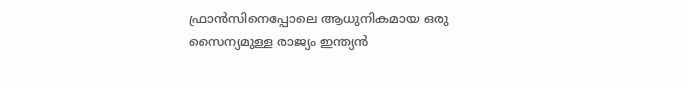ഫ്രാൻസിനെപ്പോലെ ആധുനികമായ ഒരു സൈന്യമുള്ള രാജ്യം ഇന്ത്യൻ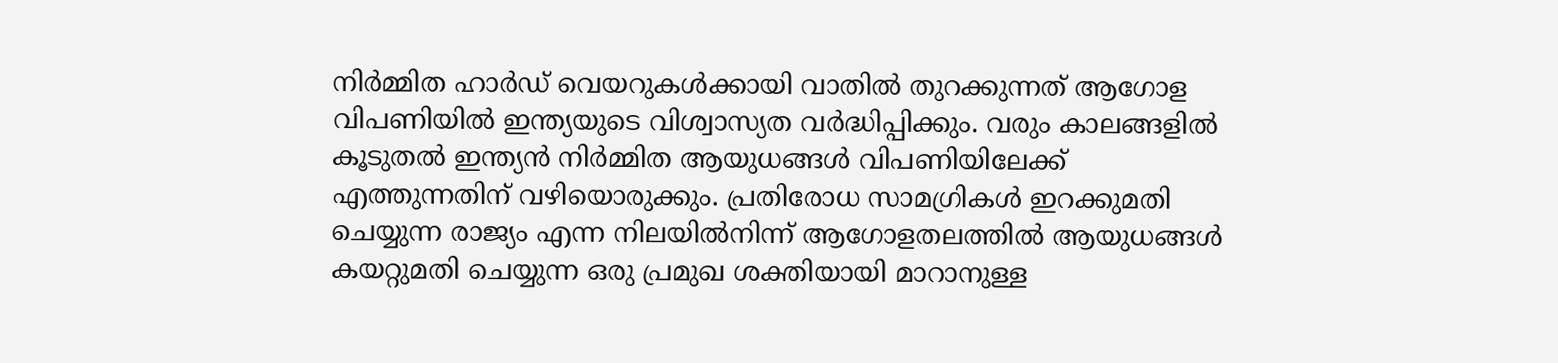നിർമ്മിത ഹാർഡ് വെയറുകൾക്കായി വാതിൽ തുറക്കുന്നത് ആഗോള വിപണിയിൽ ഇന്ത്യയുടെ വിശ്വാസ്യത വർദ്ധിപ്പിക്കും. വരും കാലങ്ങളിൽ കൂടുതൽ ഇന്ത്യൻ നിർമ്മിത ആയുധങ്ങൾ വിപണിയിലേക്ക് എത്തുന്നതിന് വഴിയൊരുക്കും. പ്രതിരോധ സാമഗ്രികൾ ഇറക്കുമതി ചെയ്യുന്ന രാജ്യം എന്ന നിലയിൽനിന്ന് ആഗോളതലത്തിൽ ആയുധങ്ങൾ കയറ്റുമതി ചെയ്യുന്ന ഒരു പ്രമുഖ ശക്തിയായി മാറാനുള്ള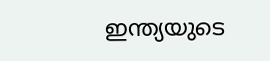ഇന്ത്യയുടെ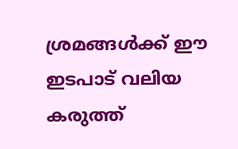ശ്രമങ്ങൾക്ക് ഈ ഇടപാട് വലിയ കരുത്ത്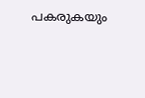പകരുകയും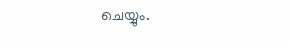ചെയ്യും.